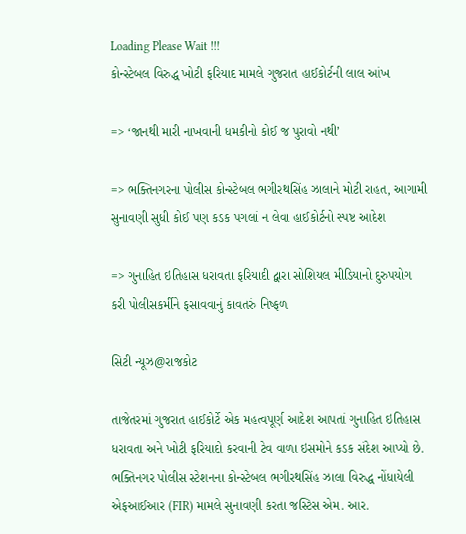Loading Please Wait !!!
કોન્સ્ટેબલ વિરુદ્ધ ખોટી ફરિયાદ મામલે ગુજરાત હાઈકોર્ટની લાલ આંખ

=> ‘જાનથી મારી નાખવાની ધમકીનો કોઈ જ પુરાવો નથી’

=> ભક્તિનગરના પોલીસ કોન્સ્ટેબલ ભગીરથસિંહ ઝાલાને મોટી રાહત, આગામી સુનાવણી સુધી કોઈ પણ કડક પગલાં ન લેવા હાઈકોર્ટનો સ્પષ્ટ આદેશ

=> ગુનાહિત ઇતિહાસ ધરાવતા ફરિયાદી દ્વારા સોશિયલ મીડિયાનો દુરુપયોગ કરી પોલીસકર્મીને ફસાવવાનું કાવતરું નિષ્ફળ

સિટી ન્યૂઝ@રાજકોટ

તાજેતરમાં ગુજરાત હાઈકોર્ટે એક મહત્વપૂર્ણ આદેશ આપતાં ગુનાહિત ઇતિહાસ ધરાવતા અને ખોટી ફરિયાદો કરવાની ટેવ વાળા ઇસમોને કડક સંદેશ આપ્યો છે. ભક્તિનગર પોલીસ સ્ટેશનના કોન્સ્ટેબલ ભગીરથસિંહ ઝાલા વિરુદ્ધ નોંધાયેલી એફઆઈઆર (FIR) મામલે સુનાવણી કરતા જસ્ટિસ એમ. આર.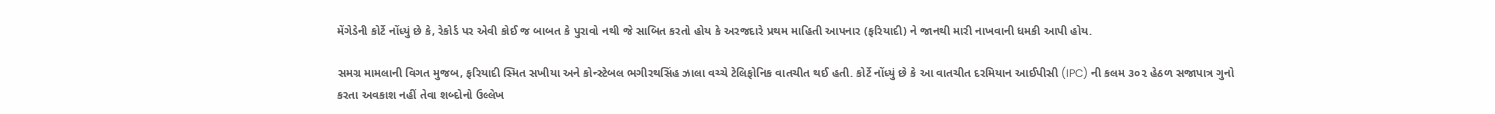મેંગેડેની કોર્ટે નોંધ્યું છે કે, રેકોર્ડ પર એવી કોઈ જ બાબત કે પુરાવો નથી જે સાબિત કરતો હોય કે અરજદારે પ્રથમ માહિતી આપનાર (ફરિયાદી) ને જાનથી મારી નાખવાની ધમકી આપી હોય.

સમગ્ર મામલાની વિગત મુજબ, ફરિયાદી સ્મિત સખીયા અને કોન્સ્ટેબલ ભગીરથસિંહ ઝાલા વચ્ચે ટેલિફોનિક વાતચીત થઈ હતી. કોર્ટે નોંધ્યું છે કે આ વાતચીત દરમિયાન આઈપીસી (IPC) ની કલમ ૩૦૨ હેઠળ સજાપાત્ર ગુનો કરતા અવકાશ નહીં તેવા શબ્દોનો ઉલ્લેખ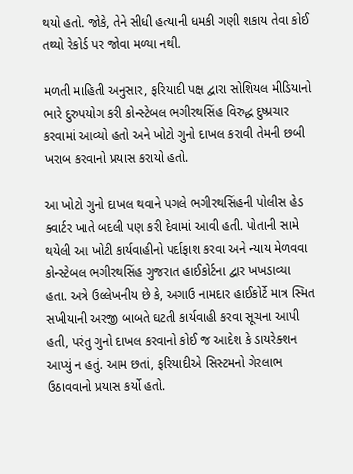થયો હતો. જોકે, તેને સીધી હત્યાની ધમકી ગણી શકાય તેવા કોઈ તથ્યો રેકોર્ડ પર જોવા મળ્યા નથી.

મળતી માહિતી અનુસાર, ફરિયાદી પક્ષ દ્વારા સોશિયલ મીડિયાનો ભારે દુરુપયોગ કરી કોન્સ્ટેબલ ભગીરથસિંહ વિરુદ્ધ દુષ્પ્રચાર કરવામાં આવ્યો હતો અને ખોટો ગુનો દાખલ કરાવી તેમની છબી ખરાબ કરવાનો પ્રયાસ કરાયો હતો.

આ ખોટો ગુનો દાખલ થવાને પગલે ભગીરથસિંહની પોલીસ હેડ ક્વાર્ટર ખાતે બદલી પણ કરી દેવામાં આવી હતી. પોતાની સામે થયેલી આ ખોટી કાર્યવાહીનો પર્દાફાશ કરવા અને ન્યાય મેળવવા કોન્સ્ટેબલ ભગીરથસિંહ ગુજરાત હાઈકોર્ટના દ્વાર ખખડાવ્યા હતા. અત્રે ઉલ્લેખનીય છે કે, અગાઉ નામદાર હાઈકોર્ટે માત્ર સ્મિત સખીયાની અરજી બાબતે ઘટતી કાર્યવાહી કરવા સૂચના આપી હતી, પરંતુ ગુનો દાખલ કરવાનો કોઈ જ આદેશ કે ડાયરેક્શન આપ્યું ન હતું. આમ છતાં, ફરિયાદીએ સિસ્ટમનો ગેરલાભ ઉઠાવવાનો પ્રયાસ કર્યો હતો.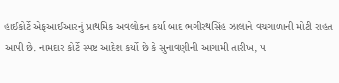હાઈકોર્ટે એફઆઈઆરનું પ્રાથમિક અવલોકન કર્યા બાદ ભગીરથસિંહ ઝાલાને વચગાળાની મોટી રાહત આપી છે. નામદાર કોર્ટે સ્પષ્ટ આદેશ કર્યો છે કે સુનાવણીની આગામી તારીખ, ૫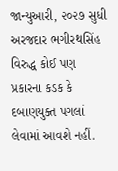જાન્યુઆરી, ૨૦૨૭ સુધી અરજદાર ભગીરથસિંહ વિરુદ્ધ કોઈ પણ પ્રકારના કડક કે દબાણયુક્ત પગલાં લેવામાં આવશે નહીં.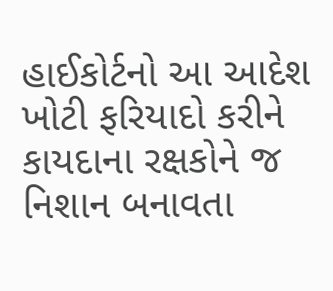હાઈકોર્ટનો આ આદેશ ખોટી ફરિયાદો કરીને કાયદાના રક્ષકોને જ નિશાન બનાવતા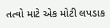તત્વો માટે એક મોટી લપડાક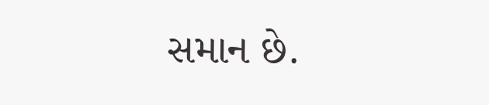સમાન છે.